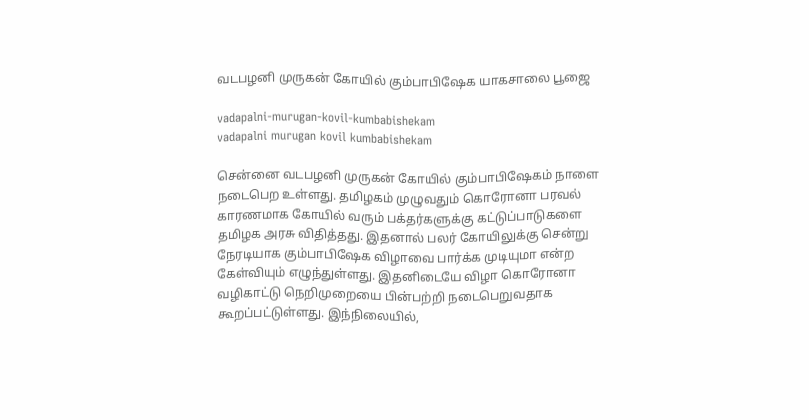வடபழனி முருகன் கோயில் கும்பாபிஷேக யாகசாலை பூஜை

vadapalni-murugan-kovil-kumbabishekam
vadapalni murugan kovil kumbabishekam

சென்னை வடபழனி முருகன் கோயில் கும்பாபிஷேகம் நாளை நடைபெற உள்ளது. தமிழகம் முழுவதும் கொரோனா பரவல் காரணமாக கோயில் வரும் பக்தர்களுக்கு கட்டுப்பாடுகளை தமிழக அரசு விதித்தது. இதனால் பலர் கோயிலுக்கு சென்று நேரடியாக கும்பாபிஷேக விழாவை பார்க்க முடியுமா என்ற கேள்வியும் எழுந்துள்ளது. இதனிடையே விழா கொரோனா வழிகாட்டு நெறிமுறையை பின்பற்றி நடைபெறுவதாக கூறப்பட்டுள்ளது. இந்நிலையில்,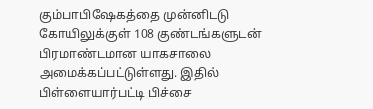கும்பாபிஷேகத்தை முன்னிடடு கோயிலுக்குள் 108 குண்டங்களுடன் பிரமாண்டமான யாகசாலை அமைக்கப்பட்டுள்ளது. இதில் பிள்ளையார்பட்டி பிச்சை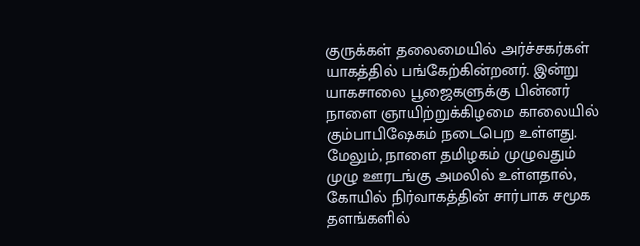குருக்கள் தலைமையில் அர்ச்சகர்கள் யாகத்தில் பங்கேற்கின்றனர். இன்று யாகசாலை பூஜைகளுக்கு பின்னர் நாளை ஞாயிற்றுக்கிழமை காலையில் கும்பாபிஷேகம் நடைபெற உள்ளது. மேலும், நாளை தமிழகம் முழுவதும் முழு ஊரடங்கு அமலில் உள்ளதால், கோயில் நிர்வாகத்தின் சார்பாக சமூக தளங்களில்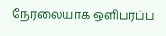நேரலையாக ஒளிபரப்ப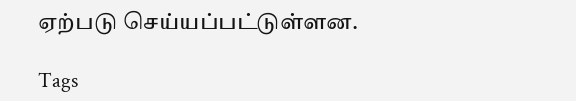ஏற்படு செய்யப்பட்டுள்ளன.

Tags